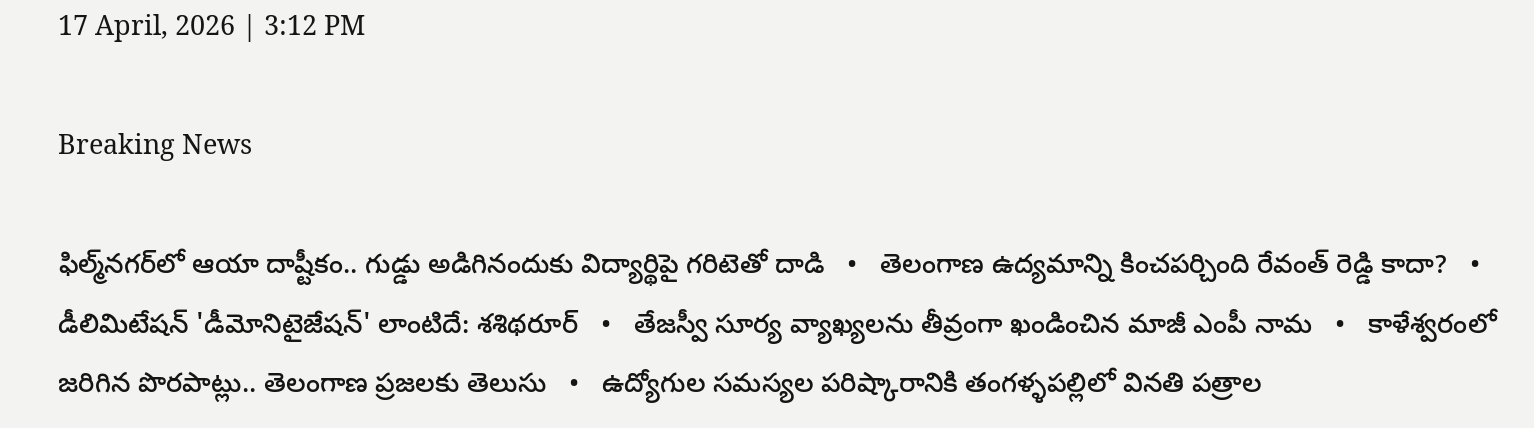17 April, 2026 | 3:12 PM

Breaking News

ఫిల్మ్‌నగర్‌లో ఆయా దాష్టీకం.. గుడ్డు అడిగినందుకు విద్యార్థిపై గరిటెతో దాడి   •   తెలంగాణ ఉద్యమాన్ని కించపర్చింది రేవంత్ రెడ్డి కాదా?   •   డీలిమిటేషన్ 'డీమోనిటైజేషన్' లాంటిదే: శశిథరూర్   •   తేజస్వీ సూర్య వ్యాఖ్యలను తీవ్రంగా ఖండించిన మాజీ ఎంపీ నామ   •   కాళేశ్వరంలో జరిగిన పొరపాట్లు.. తెలంగాణ ప్రజలకు తెలుసు   •   ఉద్యోగుల సమస్యల పరిష్కారానికి తంగళ్ళపల్లిలో వినతి పత్రాల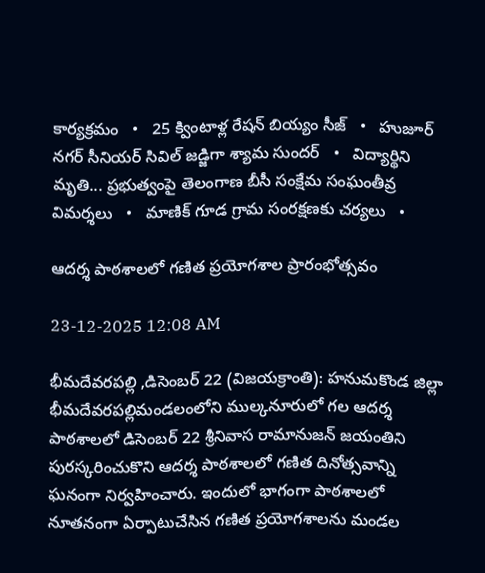కార్యక్రమం   •   25 క్వింటాళ్ల రేషన్ బియ్యం సీజ్   •   హుజూర్ నగర్ సీనియర్ సివిల్ జడ్జిగా శ్యామ సుందర్   •   విద్యార్థిని మృతి... ప్రభుత్వంపై తెలంగాణ బీసీ సంక్షేమ సంఘంతీవ్ర విమర్శలు   •   మాణిక్ గూడ గ్రామ సంరక్షణకు చర్యలు   •

ఆదర్శ పాఠశాలలో గణిత ప్రయోగశాల ప్రారంభోత్సవం

23-12-2025 12:08 AM

భీమదేవరపల్లి ,డిసెంబర్ 22 (విజయక్రాంతి): హనుమకొండ జిల్లా భీమదేవరపల్లిమండలంలోని ముల్కనూరులో గల ఆదర్శ పాఠశాలలో డిసెంబర్ 22 శ్రీనివాస రామానుజన్ జయంతిని పురస్కరించుకొని ఆదర్శ పాఠశాలలో గణిత దినోత్సవాన్ని ఘనంగా నిర్వహించారు. ఇందులో భాగంగా పాఠశాలలో నూతనంగా ఏర్పాటుచేసిన గణిత ప్రయోగశాలను మండల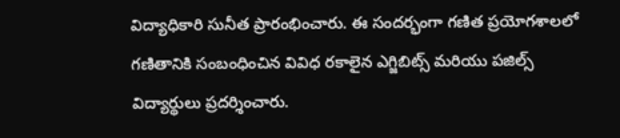విద్యాధికారి సునీత ప్రారంభించారు. ఈ సందర్భంగా గణిత ప్రయోగశాలలో గణితానికి సంబంధించిన వివిధ రకాలైన ఎగ్జిబిట్స్ మరియు పజిల్స్ విద్యార్థులు ప్రదర్శించారు.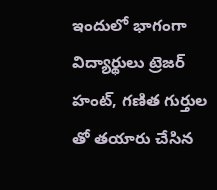ఇందులో భాగంగా విద్యార్థులు ట్రెజర్ హంట్, గణిత గుర్తుల తో తయారు చేసిన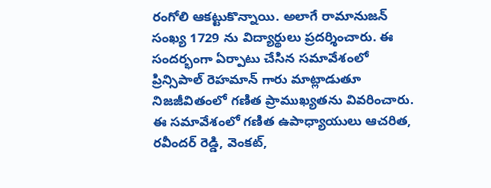రంగోలి ఆకట్టుకొన్నాయి. అలాగే రామానుజన్ సంఖ్య 1729 ను విద్యార్థులు ప్రదర్శించారు. ఈ సందర్భంగా ఏర్పాటు చేసిన సమావేశంలో ప్రిన్సిపాల్ రెహమాన్ గారు మాట్లాడుతూ నిజజీవితంలో గణిత ప్రాముఖ్యతను వివరించారు. ఈ సమావేశంలో గణిత ఉపాధ్యాయులు ఆచరిత, రవీందర్ రెడ్డి, వెంకట్,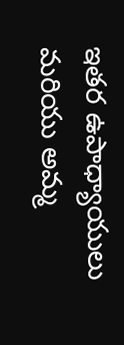ఇతర ఉపాధ్యాయులు మరియు అమ్మ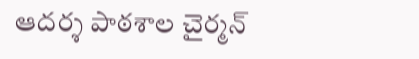ఆదర్శ పాఠశాల చైర్మన్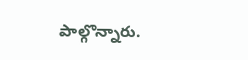పాల్గొన్నారు.